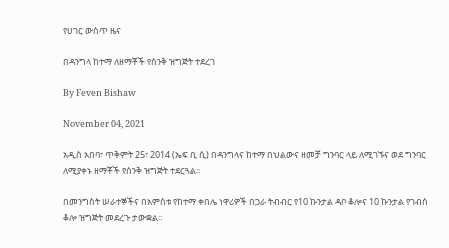የሀገር ውስጥ ዜና

በዳንግላ ከተማ ለዘማቾች የስንቅ ዝግጅት ተደረገ

By Feven Bishaw

November 04, 2021

አዲስ አበባ፣ ጥቅምት 25፣ 2014 (ኤፍ ቢ ሲ) በዳንግላና ከተማ በህልውና ዘመቻ ግንባር ላይ ለሚገኙና ወደ ግንባር ለሚያቀኑ ዘማቾች የስንቅ ዝግጅት ተደርጓል፡፡

በመንግስት ሠራተኞችና በአምስቱ የከተማ ቀበሌ ነዋሪዎች በጋራ ትብብር የ10 ኩንታል ዳቦ ቆሎና 10 ኩንታል የገብስ ቆሎ ዝግጅት መደረጉ ታውቋል፡፡